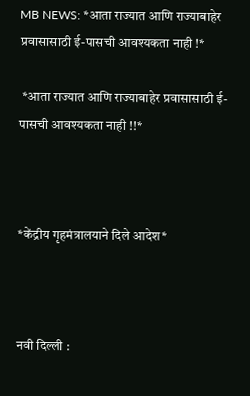MB NEWS: *आता राज्यात आणि राज्याबाहेर प्रवासासाठी ई-पासची आवश्यकता नाही !*

 *आता राज्यात आणि राज्याबाहेर प्रवासासाठी ई-पासची आवश्यकता नाही !!*



*केंद्रीय गृहमंत्रालयाने दिले आदेश*



नवी दिल्ली :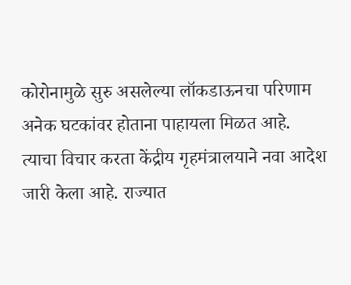कोरोनामुळे सुरु असलेल्या लॉकडाऊनचा परिणाम अनेक घटकांवर होताना पाहायला मिळत आहे. त्याचा विचार करता केंद्रीय गृहमंत्रालयाने नवा आदेश जारी केला आहे. राज्यात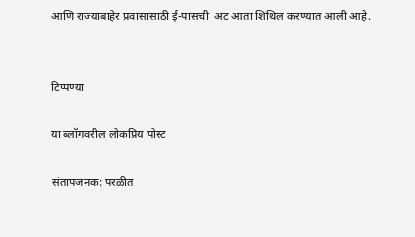आणि राज्याबाहेर प्रवासासाठी ई-पासची  अट आता शिथिल करण्यात आली आहे.


टिप्पण्या

या ब्लॉगवरील लोकप्रिय पोस्ट

संतापजनक: परळीत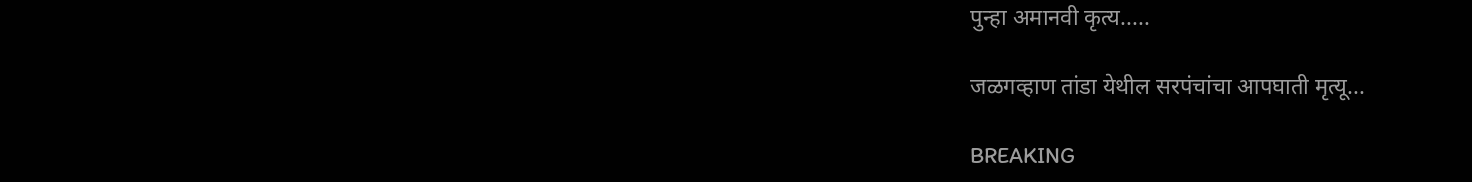पुन्हा अमानवी कृत्य.....

जळगव्हाण तांडा येथील सरपंचांचा आपघाती मृत्यू...

BREAKING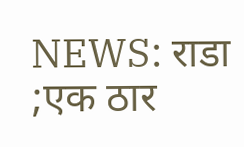NEWS: राडा ;एक ठार